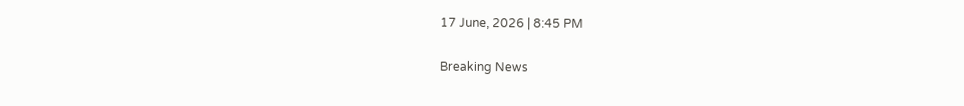17 June, 2026 | 8:45 PM

Breaking News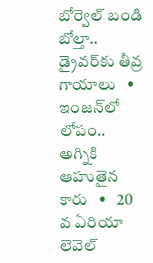బోర్వెల్ బండి బోల్తా.. డ్రైవర్‌కు తీవ్ర గాయాలు   •   ఇంజన్‌లో లోపం.. అగ్నికి ఆహుతైన కారు   •   20 వ ఏరియా లెవెల్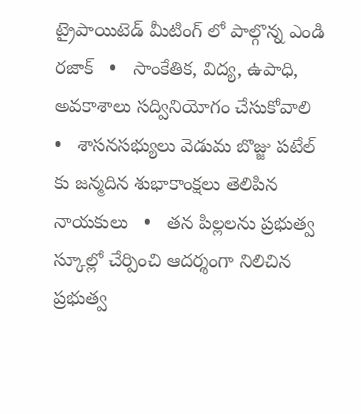ట్రైపాయిటెడ్ మీటింగ్ లో పాల్గొన్న ఎండి రజాక్   •   సాంకేతిక, విద్య, ఉపాధి, అవకాశాలు సద్వినియోగం చేసుకోవాలి   •   శాసనసభ్యులు వెడుమ బొజ్జు పటేల్ కు జన్మదిన శుభాకాంక్షలు తెలిపిన నాయకులు   •   తన పిల్లలను ప్రభుత్వ స్కూల్లో చేర్పించి ఆదర్శంగా నిలిచిన ప్రభుత్వ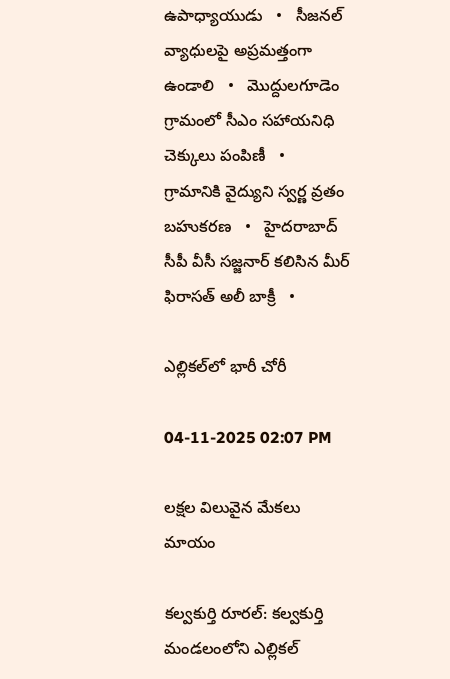ఉపాధ్యాయుడు   •   సీజనల్ వ్యాధులపై అప్రమత్తంగా ఉండాలి   •   మొద్దులగూడెం గ్రామంలో సీఎం సహాయనిధి చెక్కులు పంపిణీ   •   గ్రామానికి వైద్యుని స్వర్ణ వ్రతం బహుకరణ   •   హైదరాబాద్ సీపీ వీసీ సజ్జనార్ కలిసిన మీర్ ఫిరాసత్ అలీ బాక్రీ   •

ఎల్లికల్‌లో భారీ చోరీ

04-11-2025 02:07 PM

లక్షల విలువైన మేకలు మాయం

కల్వకుర్తి రూరల్: కల్వకుర్తి మండలంలోని ఎల్లికల్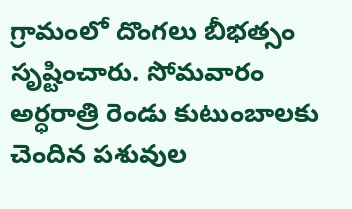గ్రామంలో దొంగలు బీభత్సం సృష్టించారు. సోమవారం అర్ధరాత్రి రెండు కుటుంబాలకు చెందిన పశువుల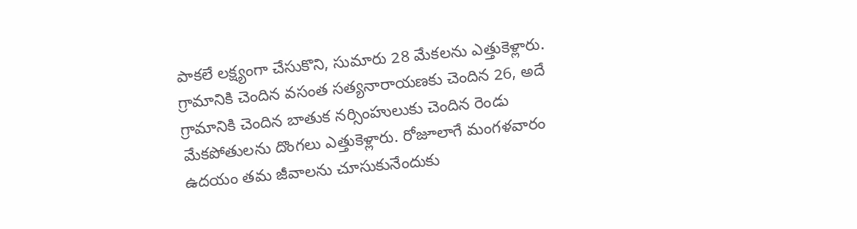పాకలే లక్ష్యంగా చేసుకొని, సుమారు 28 మేకలను ఎత్తుకెళ్లారు.  గ్రామానికి చెందిన వసంత సత్యనారాయణకు చెందిన 26, అదే గ్రామానికి చెందిన బాతుక నర్సింహులుకు చెందిన రెండు మేకపోతులను దొంగలు ఎత్తుకెళ్లారు. రోజూలాగే మంగళవారం ఉదయం తమ జీవాలను చూసుకునేందుకు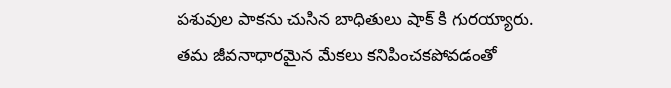పశువుల పాకను చుసిన బాధితులు షాక్ కి గురయ్యారు. తమ జీవనాధారమైన మేకలు కనిపించకపోవడంతో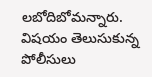లబోదిబోమన్నారు. విషయం తెలుసుకున్న పోలీసులు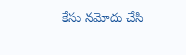కేసు నమోదు చేసి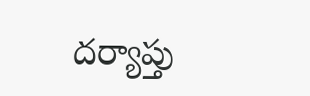దర్యాప్తు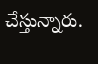చేస్తున్నారు.